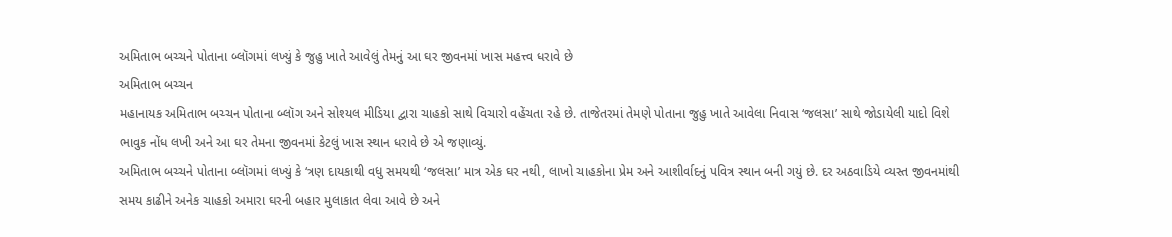અમિતાભ બચ્ચને પોતાના બ્લૉગમાં લખ્યું કે જુહુ ખાતે આવેલું તેમનું આ ઘર જીવનમાં ખાસ મહત્ત્વ ધરાવે છે
અમિતાભ બચ્ચન
મહાનાયક અમિતાભ બચ્ચન પોતાના બ્લૉગ અને સોશ્યલ મીડિયા દ્વારા ચાહકો સાથે વિચારો વહેંચતા રહે છે. તાજેતરમાં તેમણે પોતાના જુહુ ખાતે આવેલા નિવાસ ‘જલસા’ સાથે જોડાયેલી યાદો વિશે ભાવુક નોંધ લખી અને આ ઘર તેમના જીવનમાં કેટલું ખાસ સ્થાન ધરાવે છે એ જણાવ્યું.
અમિતાભ બચ્ચને પોતાના બ્લૉગમાં લખ્યું કે ‘ત્રણ દાયકાથી વધુ સમયથી ‘જલસા’ માત્ર એક ઘર નથી, લાખો ચાહકોના પ્રેમ અને આશીર્વાદનું પવિત્ર સ્થાન બની ગયું છે. દર અઠવાડિયે વ્યસ્ત જીવનમાંથી સમય કાઢીને અનેક ચાહકો અમારા ઘરની બહાર મુલાકાત લેવા આવે છે અને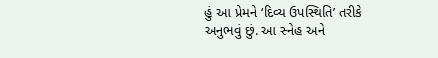હું આ પ્રેમને ‘દિવ્ય ઉપસ્થિતિ’ તરીકે અનુભવું છું. આ સ્નેહ અને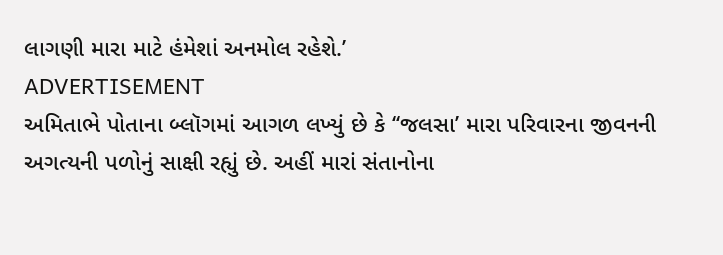લાગણી મારા માટે હંમેશાં અનમોલ રહેશે.’
ADVERTISEMENT
અમિતાભે પોતાના બ્લૉગમાં આગળ લખ્યું છે કે ‘‘જલસા’ મારા પરિવારના જીવનની અગત્યની પળોનું સાક્ષી રહ્યું છે. અહીં મારાં સંતાનોના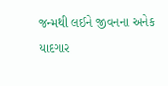જન્મથી લઈને જીવનના અનેક યાદગાર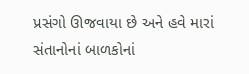પ્રસંગો ઊજવાયા છે અને હવે મારાં સંતાનોનાં બાળકોનાં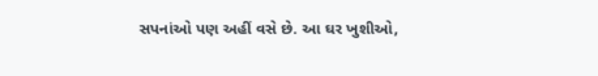સપનાંઓ પણ અહીં વસે છે. આ ઘર ખુશીઓ,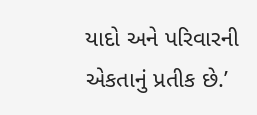યાદો અને પરિવારની એકતાનું પ્રતીક છે.’